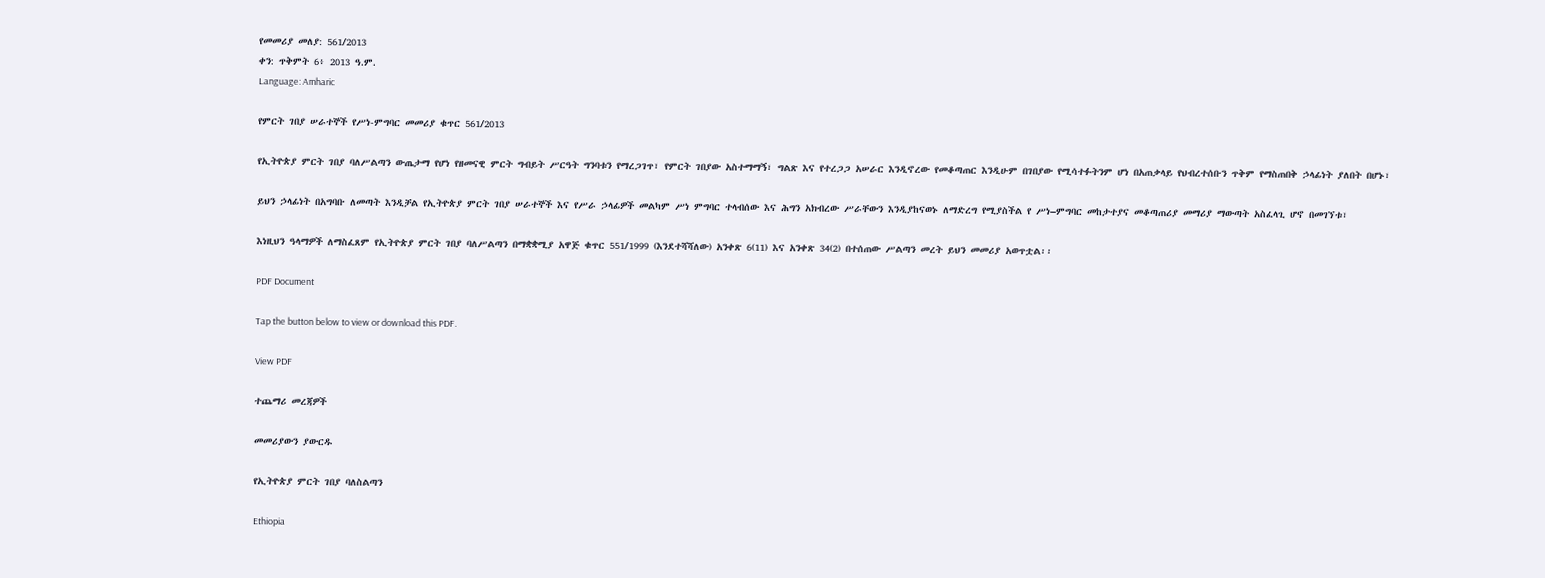የመመሪያ መለያ: 561/2013
ቀን: ጥቅምት 6፥ 2013 ዓ.ም.
Language: Amharic

የምርት ገበያ ሠራተኞች የሥነ-ምግባር መመሪያ ቁጥር 561/2013

የኢትዮጵያ ምርት ገበያ ባለሥልጣን ውጤታማ የሆነ የዘመናዊ ምርት ግብይት ሥርዓት ግንባቱን የማረጋገጥ፣ የምርት ገበያው አስተማማኝ፣ ግልጽ እና የተረጋጋ አሠራር እንዲኖረው የመቆጣጠር እንዲሁም በገበያው የሚሳተፉትንም ሆነ በአጠቃላይ የህብረተሰቡን ጥቅም የማስጠበቅ ኃላፊነት ያለበት በሆኑ፣

ይህን ኃላፊነት በአግባቡ ለመጣት እንዲቻል የኢትዮጵያ ምርት ገበያ ሠራተኞች እና የሥራ ኃላፊዎች መልካም ሥነ ምግባር ተላብሰው እና ሕግን አክብረው ሥራቸውን እንዲያከናወኑ ለማድረግ የሚያስችል የ ሥነ–ምግባር መከታተያና መቆጣጠሪያ መማሪያ ማውጣት አስፈላጊ ሆኖ በመገኘቱ፣

እነዚህን ዓላማዎች ለማስፈጸም የኢትዮጵያ ምርት ገበያ ባለሥልጣን በማቋቋሚያ አዋጅ ቁጥር 551/1999 (እንደተሻሻለው) አንቀጽ 6(11) እና አንቀጽ 34(2) በተሰጠው ሥልጣን መረት ይህን መመሪያ አወጥቷል፡፡

PDF Document

Tap the button below to view or download this PDF.

View PDF

ተጨማሪ መረጃዎች

መመሪያውን ያውርዱ

የኢትዮጵያ ምርት ገበያ ባለስልጣን

Ethiopia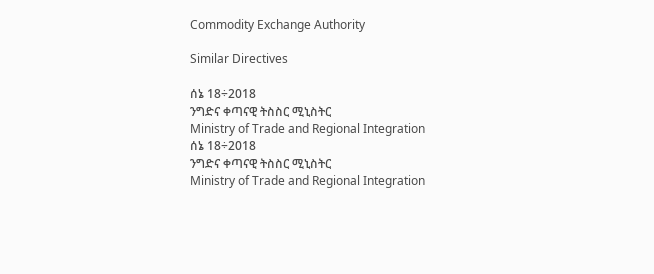Commodity Exchange Authority

Similar Directives

ሰኔ 18÷2018
ንግድና ቀጣናዊ ትስስር ሚኒስትር
Ministry of Trade and Regional Integration
ሰኔ 18÷2018
ንግድና ቀጣናዊ ትስስር ሚኒስትር
Ministry of Trade and Regional Integration